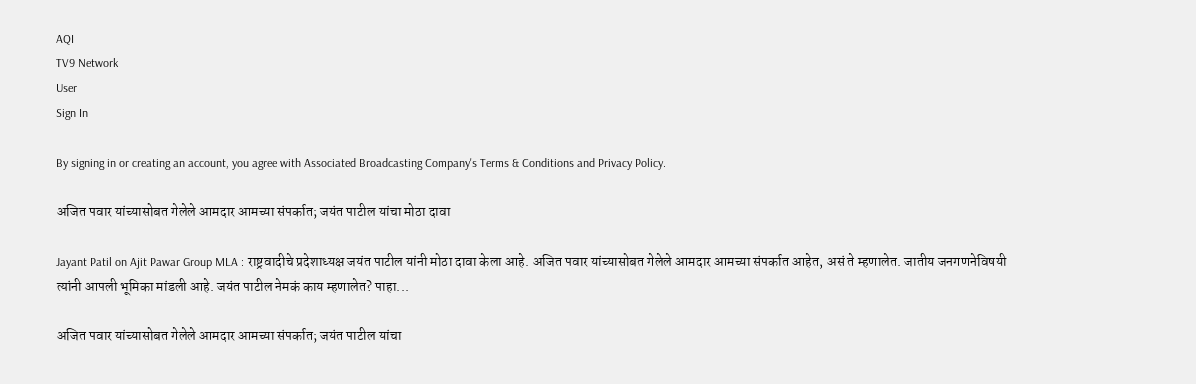AQI
TV9 Network
User
Sign In

By signing in or creating an account, you agree with Associated Broadcasting Company's Terms & Conditions and Privacy Policy.

अजित पवार यांच्यासोबत गेलेले आमदार आमच्या संपर्कात; जयंत पाटील यांचा मोठा दावा

Jayant Patil on Ajit Pawar Group MLA : राष्ट्रवादीचे प्रदेशाध्यक्ष जयंत पाटील यांनी मोठा दावा केला आहे. अजित पवार यांच्यासोबत गेलेले आमदार आमच्या संपर्कात आहेत, असं ते म्हणालेत. जातीय जनगणनेविषयी त्यांनी आपली भूमिका मांडली आहे. जयंत पाटील नेमकं काय म्हणालेत? पाहा...

अजित पवार यांच्यासोबत गेलेले आमदार आमच्या संपर्कात; जयंत पाटील यांचा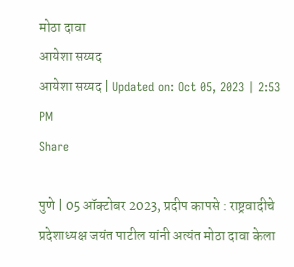मोठा दावा
आयेशा सय्यद
आयेशा सय्यद | Updated on: Oct 05, 2023 | 2:53 PM
Share

पुणे | 05 ऑक्टोबर 2023, प्रदीप कापसे : राष्ट्रवादीचे प्रदेशाध्यक्ष जयंत पाटील यांनी अत्यंत मोठा दावा केला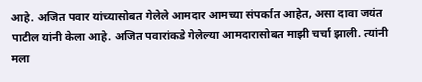आहे. अजित पवार यांच्यासोबत गेलेले आमदार आमच्या संपर्कात आहेत, असा दावा जयंत पाटील यांनी केला आहे. अजित पवारांकडे गेलेल्या आमदारासोबत माझी चर्चा झाली. त्यांनी मला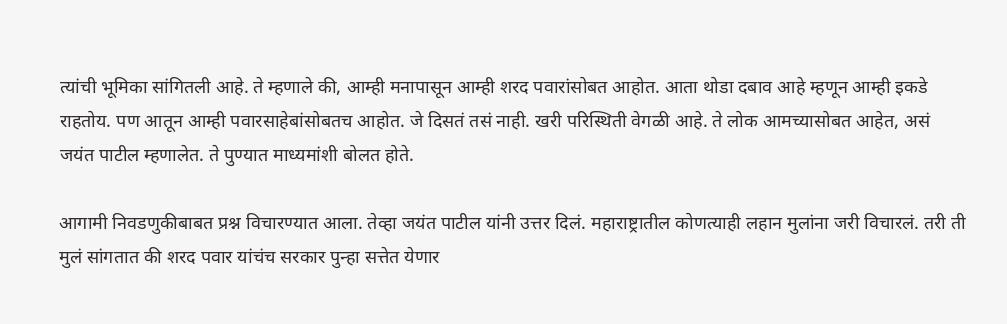त्यांची भूमिका सांगितली आहे. ते म्हणाले की, आम्ही मनापासून आम्ही शरद पवारांसोबत आहोत. आता थोडा दबाव आहे म्हणून आम्ही इकडे राहतोय. पण आतून आम्ही पवारसाहेबांसोबतच आहोत. जे दिसतं तसं नाही. खरी परिस्थिती वेगळी आहे. ते लोक आमच्यासोबत आहेत, असं जयंत पाटील म्हणालेत. ते पुण्यात माध्यमांशी बोलत होते.

आगामी निवडणुकीबाबत प्रश्न विचारण्यात आला. तेव्हा जयंत पाटील यांनी उत्तर दिलं. महाराष्ट्रातील कोणत्याही लहान मुलांना जरी विचारलं. तरी ती मुलं सांगतात की शरद पवार यांचंच सरकार पुन्हा सत्तेत येणार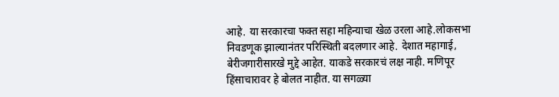आहे. या सरकारचा फक्त सहा महिन्याचा खेळ उरला आहे.लोकसभा निवडणूक झाल्यानंतर परिस्थिती बदलणार आहे. देशात महागाई, बेरीजगारीसारखे मुद्दे आहेत. याकडे सरकारचं लक्ष नाही. मणिपूर हिंसाचारावर हे बोलत नाहीत. या सगळ्या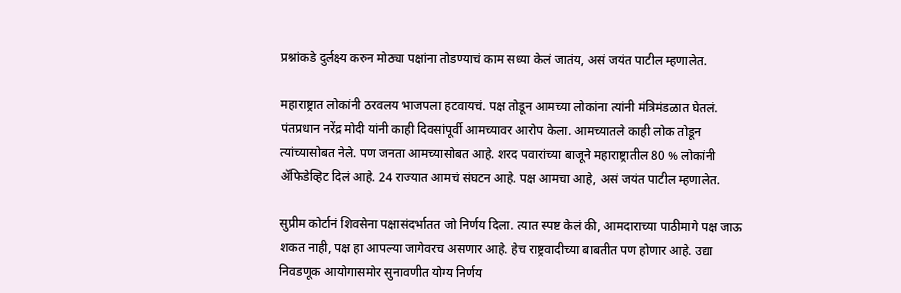प्रश्नांकडे दुर्लक्ष्य करुन मोठ्या पक्षांना तोडण्याचं काम सध्या केलं जातंय, असं जयंत पाटील म्हणालेत.

महाराष्ट्रात लोकांनी ठरवलय भाजपला हटवायचं. पक्ष तोडून आमच्या लोकांना त्यांनी मंत्रिमंडळात घेतलं. पंतप्रधान नरेंद्र मोदी यांनी काही दिवसांपूर्वी आमच्यावर आरोप केला. आमच्यातले काही लोक तोडून त्यांच्यासोबत नेले. पण जनता आमच्यासोबत आहे. शरद पवारांच्या बाजूने महाराष्ट्रातील 80 % लोकांनी ॲफिडेव्हिट दिलं आहे. 24 राज्यात आमचं संघटन आहे. पक्ष आमचा आहे, असं जयंत पाटील म्हणालेत.

सुप्रीम कोर्टानं शिवसेना पक्षासंदर्भातत जो निर्णय दिला. त्यात स्पष्ट केलं की, आमदाराच्या पाठीमागे पक्ष जाऊ शकत नाही, पक्ष हा आपल्या जागेवरच असणार आहे. हेच राष्ट्रवादीच्या बाबतीत पण होणार आहे. उद्या निवडणूक आयोगासमोर सुनावणीत योग्य निर्णय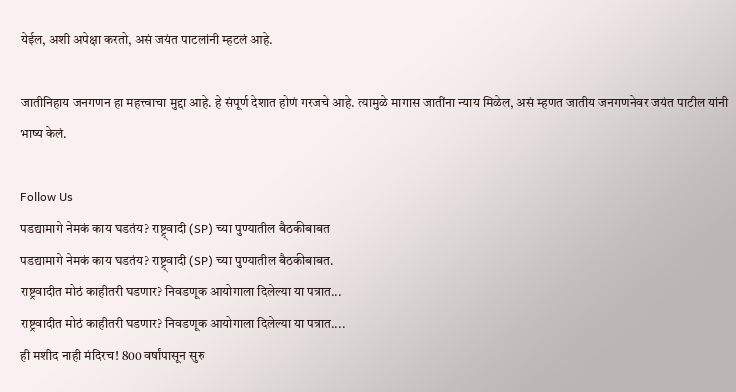येईल, अशी अपेक्षा करतो, असं जयंत पाटलांनी म्हटलं आहे.

जातीनिहाय जनगणन हा महत्त्वाचा मुद्दा आहे. हे संपूर्ण देशात होणं गरजचे आहे. त्यामुळे मागास जातींना न्याय मिळेल, असं म्हणत जातीय जनगणनेवर जयंत पाटील यांनी भाष्य केलं.

Follow Us
पडद्यामागे नेमकं काय घडतंय? राष्ट्र्वादी (SP) च्या पुण्यातील बैठकीबाबत
पडद्यामागे नेमकं काय घडतंय? राष्ट्र्वादी (SP) च्या पुण्यातील बैठकीबाबत.
राष्ट्रवादीत मोठं काहीतरी घडणार? निवडणूक आयोगाला दिलेल्या या पत्रात...
राष्ट्रवादीत मोठं काहीतरी घडणार? निवडणूक आयोगाला दिलेल्या या पत्रात....
ही मशीद नाही मंदिरच! 800 वर्षांपासून सुरु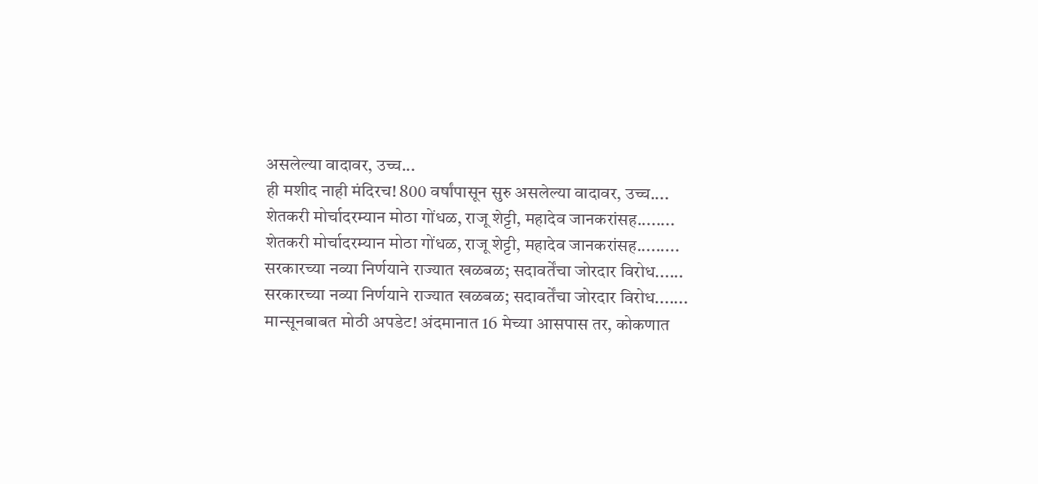असलेल्या वादावर, उच्च...
ही मशीद नाही मंदिरच! 800 वर्षांपासून सुरु असलेल्या वादावर, उच्च....
शेतकरी मोर्चादरम्यान मोठा गोंधळ, राजू शेट्टी, महादेव जानकरांसह........
शेतकरी मोर्चादरम्यान मोठा गोंधळ, राजू शेट्टी, महादेव जानकरांसह.........
सरकारच्या नव्या निर्णयाने राज्यात खळबळ; सदावर्तेंचा जोरदार विरोध......
सरकारच्या नव्या निर्णयाने राज्यात खळबळ; सदावर्तेंचा जोरदार विरोध.......
मान्सूनबाबत मोठी अपडेट! अंदमानात 16 मेच्या आसपास तर, कोकणात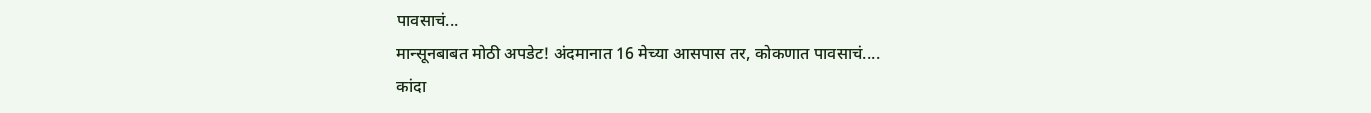पावसाचं...
मान्सूनबाबत मोठी अपडेट! अंदमानात 16 मेच्या आसपास तर, कोकणात पावसाचं....
कांदा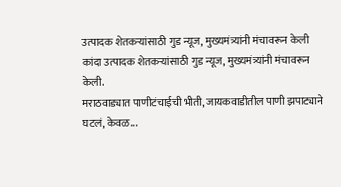उत्पादक शेतकऱ्यांसाठी गुड न्यूज, मुख्यमंत्र्यांनी मंचावरून केली
कांदा उत्पादक शेतकऱ्यांसाठी गुड न्यूज, मुख्यमंत्र्यांनी मंचावरून केली.
मराठवाड्यात पाणीटंचाईची भीती, जायकवाडीतील पाणी झपाट्याने घटलं, केवळ...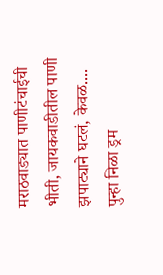मराठवाड्यात पाणीटंचाईची भीती, जायकवाडीतील पाणी झपाट्याने घटलं, केवळ....
पुन्हा निळा ड्रम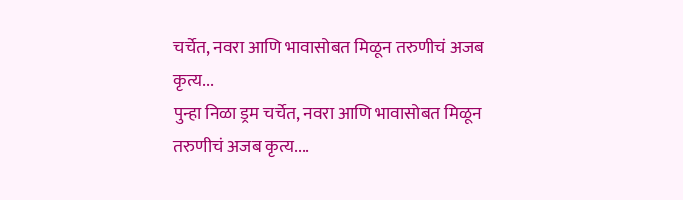चर्चेत, नवरा आणि भावासोबत मिळून तरुणीचं अजब कृत्य...
पुन्हा निळा ड्रम चर्चेत, नवरा आणि भावासोबत मिळून तरुणीचं अजब कृत्य....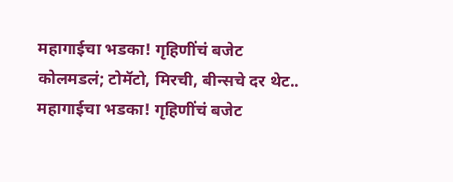महागाईचा भडका! गृहिणींचं बजेट कोलमडलं; टोमॅटो, मिरची, बीन्सचे दर थेट..
महागाईचा भडका! गृहिणींचं बजेट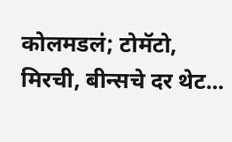कोलमडलं; टोमॅटो, मिरची, बीन्सचे दर थेट...